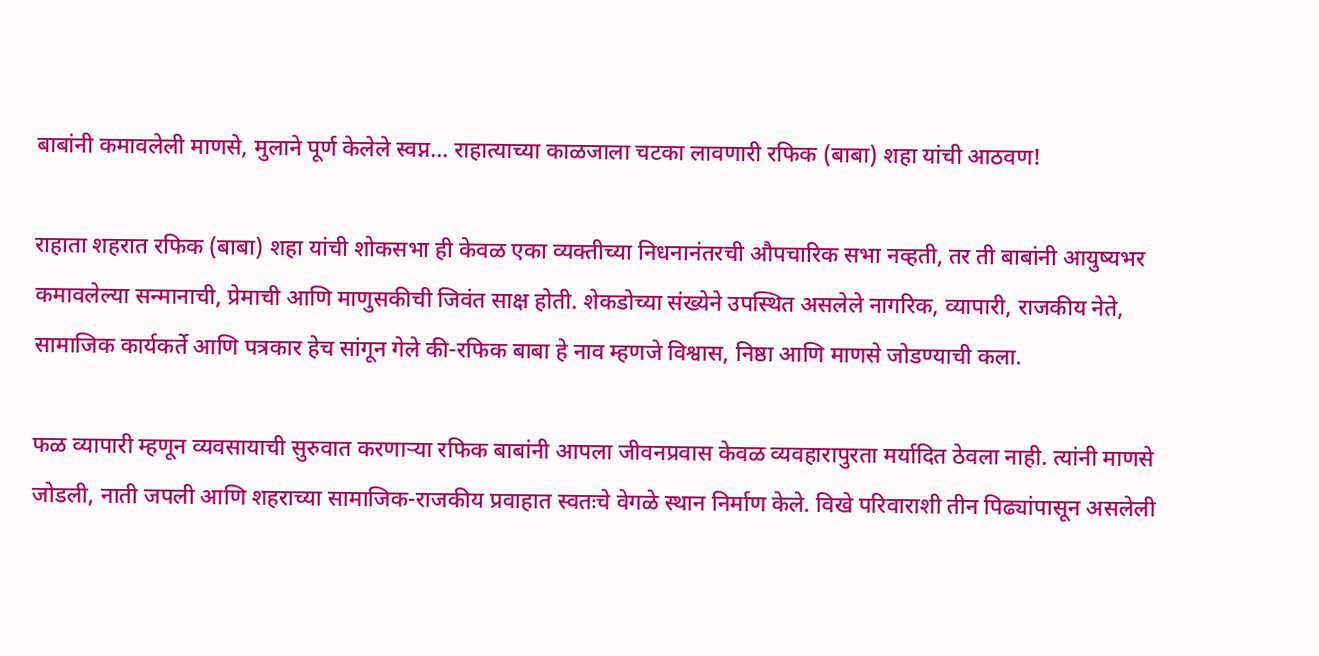बाबांनी कमावलेली माणसे, मुलाने पूर्ण केलेले स्वप्न… राहात्याच्या काळजाला चटका लावणारी रफिक (बाबा) शहा यांची आठवण!

राहाता शहरात रफिक (बाबा) शहा यांची शोकसभा ही केवळ एका व्यक्तीच्या निधनानंतरची औपचारिक सभा नव्हती, तर ती बाबांनी आयुष्यभर कमावलेल्या सन्मानाची, प्रेमाची आणि माणुसकीची जिवंत साक्ष होती. शेकडोच्या संख्येने उपस्थित असलेले नागरिक, व्यापारी, राजकीय नेते, सामाजिक कार्यकर्ते आणि पत्रकार हेच सांगून गेले की-रफिक बाबा हे नाव म्हणजे विश्वास, निष्ठा आणि माणसे जोडण्याची कला.

फळ व्यापारी म्हणून व्यवसायाची सुरुवात करणाऱ्या रफिक बाबांनी आपला जीवनप्रवास केवळ व्यवहारापुरता मर्यादित ठेवला नाही. त्यांनी माणसे जोडली, नाती जपली आणि शहराच्या सामाजिक-राजकीय प्रवाहात स्वतःचे वेगळे स्थान निर्माण केले. विखे परिवाराशी तीन पिढ्यांपासून असलेली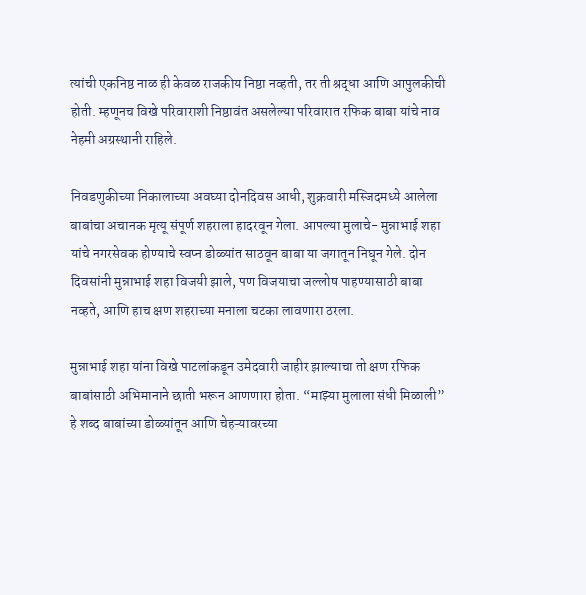त्यांची एकनिष्ठ नाळ ही केवळ राजकीय निष्ठा नव्हती, तर ती श्रद्धा आणि आपुलकीची होती. म्हणूनच विखे परिवाराशी निष्ठावंत असलेल्या परिवारात रफिक बाबा यांचे नाव नेहमी अग्रस्थानी राहिले.

निवडणुकीच्या निकालाच्या अवघ्या दोनदिवस आधी, शुक्रवारी मस्जिदमध्ये आलेला बाबांचा अचानक मृत्यू संपूर्ण शहराला हादरवून गेला. आपल्या मुलाचे- मुन्नाभाई शहा यांचे नगरसेवक होण्याचे स्वप्न डोळ्यांत साठवून बाबा या जगातून निघून गेले. दोन दिवसांनी मुन्नाभाई शहा विजयी झाले, पण विजयाचा जल्लोष पाहण्यासाठी बाबा नव्हते, आणि हाच क्षण शहराच्या मनाला चटका लावणारा ठरला.

मुन्नाभाई शहा यांना विखे पाटलांकडून उमेदवारी जाहीर झाल्याचा तो क्षण रफिक बाबांसाठी अभिमानाने छाती भरून आणणारा होता. “माझ्या मुलाला संधी मिळाली” हे शब्द बाबांच्या डोळ्यांतून आणि चेहऱ्यावरच्या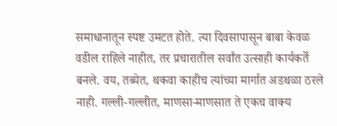समाधानातून स्पष्ट उमटत होते. त्या दिवसापासून बाबा केवळ वडील राहिले नाहीत, तर प्रचारातील सर्वांत उत्साही कार्यकर्ते बनले. वय, तब्येत, थकवा काहीच त्यांच्या मार्गात अडथळा ठरले नाही. गल्ली-गल्लीत, माणसा-माणसात ते एकच वाक्य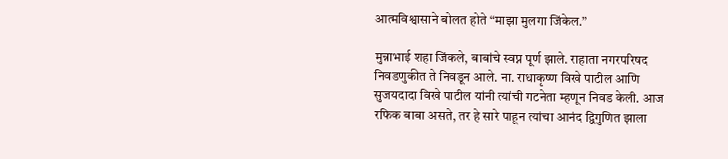आत्मविश्वासाने बोलत होते “माझा मुलगा जिंकेल.”

मुन्नाभाई शहा जिंकले, बाबांचे स्वप्न पूर्ण झाले. राहाता नगरपरिषद निवडणुकीत ते निवडून आले. ना. राधाकृष्ण विखे पाटील आणि सुजयदादा विखे पाटील यांनी त्यांची गटनेता म्हणून निवड केली. आज रफिक बाबा असते, तर हे सारे पाहून त्यांचा आनंद द्विगुणित झाला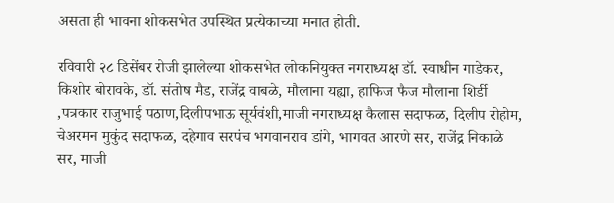असता ही भावना शोकसभेत उपस्थित प्रत्येकाच्या मनात होती.

रविवारी २८ डिसेंबर रोजी झालेल्या शोकसभेत लोकनियुक्त नगराध्यक्ष डॉ. स्वाधीन गाडेकर, किशोर बोरावके, डॉ. संतोष मैड, राजेंद्र वाबळे, मौलाना यह्या, हाफिज फैज मौलाना शिर्डी ,पत्रकार राजुभाई पठाण,दिलीपभाऊ सूर्यवंशी,माजी नगराध्यक्ष कैलास सदाफळ, दिलीप रोहोम, चेअरमन मुकुंद सदाफळ, दहेगाव सरपंच भगवानराव डांगे, भागवत आरणे सर, राजेंद्र निकाळे सर, माजी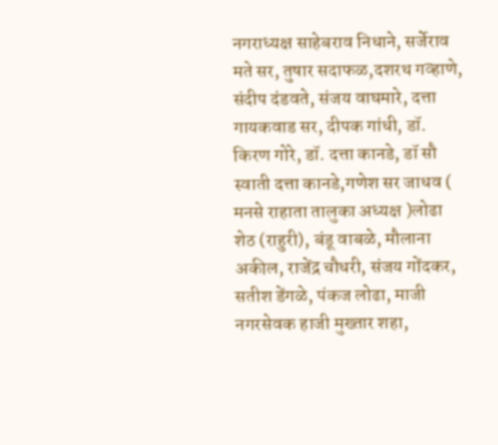नगराध्यक्ष साहेबराव निधाने, सर्जेराव मते सर, तुषार सदाफळ,दशरथ गव्हाणे, संदीप दंडवते, संजय वाघमारे, दत्ता गायकवाड सर, दीपक गांधी, डॉ. किरण गोरे, डॉ. दत्ता कानडे, डॉ सौ स्वाती दत्ता कानडे,गणेश सर जाधव ( मनसे राहाता तालुका अध्यक्ष )लोढा शेठ (राहुरी), बंडू वाबळे, मौलाना अकील, राजेंद्र चौधरी, संजय गोंदकर, सतीश डेंगळे, पंकज लोढा, माजी नगरसेवक हाजी मुख्तार शहा,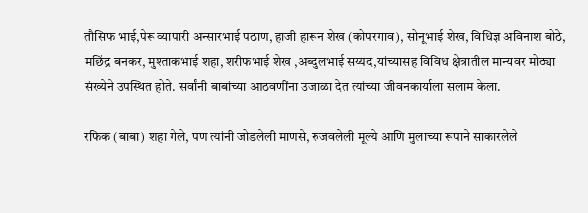तौसिफ भाई,पेरू व्यापारी अन्सारभाई पठाण, हाजी हारून शेख (कोपरगाव), सोनूभाई शेख, विधिज्ञ अविनाश बोठे, मछिंद्र बनकर, मुश्ताकभाई शहा, शरीफभाई शेख ,अब्दुलभाई सय्यद,यांच्यासह विविध क्षेत्रातील मान्यवर मोठ्या संख्येने उपस्थित होते. सर्वांनी बाबांच्या आठवणींना उजाळा देत त्यांच्या जीवनकार्याला सलाम केला.

रफिक (बाबा) शहा गेले, पण त्यांनी जोडलेली माणसे, रुजवलेली मूल्ये आणि मुलाच्या रूपाने साकारलेले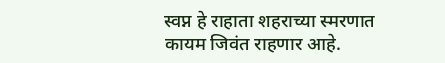स्वप्न हे राहाता शहराच्या स्मरणात कायम जिवंत राहणार आहे.